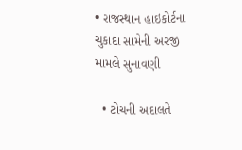• રાજસ્થાન હાઇકોર્ટના ચુકાદા સામેની અરજી મામલે સુનાવણી

  • ટોચની અદાલતે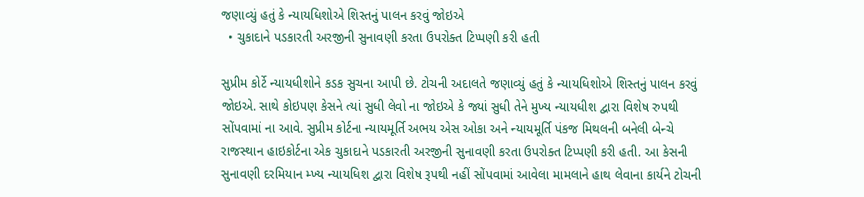જણાવ્યું હતું કે ન્યાયધિશોએ શિસ્તનું પાલન કરવું જોઇએ
  • ચુકાદાને પડકારતી અરજીની સુનાવણી કરતા ઉપરોક્ત ટિપ્પણી કરી હતી

સુપ્રીમ કોર્ટે ન્યાયધીશોને કડક સુચના આપી છે. ટોચની અદાલતે જણાવ્યું હતું કે ન્યાયધિશોએ શિસ્તનું પાલન કરવું જોઇએ. સાથે કોઇપણ કેસને ત્યાં સુધી લેવો ના જોઇએ કે જ્યાં સુધી તેને મુખ્ય ન્યાયધીશ દ્વારા વિશેષ રુપથી સોંપવામાં ના આવે. સુપ્રીમ કોર્ટના ન્યાયમૂર્તિ અભય એસ ઓકા અને ન્યાયમૂર્તિ પંકજ મિથલની બનેલી બેન્ચે રાજસ્થાન હાઇકોર્ટના એક ચુકાદાને પડકારતી અરજીની સુનાવણી કરતા ઉપરોક્ત ટિપ્પણી કરી હતી. આ કેસની સુનાવણી દરમિયાન મ્ખ્ય ન્યાયધિશ દ્વારા વિશેષ રૂપથી નહીં સોંપવામાં આવેલા મામલાને હાથ લેવાના કાર્યને ટોચની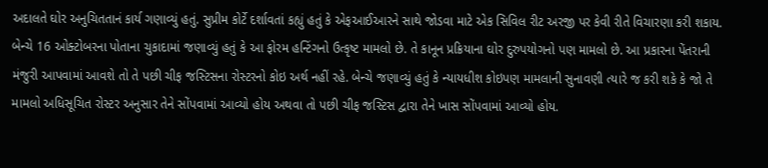અદાલતે ઘોર અનુચિતતાનં કાર્ય ગણાવ્યું હતું. સુપ્રીમ કોર્ટે દર્શાવતાં કહ્યું હતું કે એફઆઈઆરને સાથે જોડવા માટે એક સિવિલ રીટ અરજી પર કેવી રીતે વિચારણા કરી શકાય. બેન્ચે 16 ઓક્ટોબરના પોતાના ચુકાદામાં જણાવ્યું હતું કે આ ફોરમ હન્ટિંગનો ઉત્કૃષ્ટ મામલો છે. તે કાનૂન પ્રક્રિયાના ઘોર દુરુપયોગનો પણ મામલો છે. આ પ્રકારના પેંતરાની મંજુરી આપવામાં આવશે તો તે પછી ચીફ જસ્ટિસના રોસ્ટરનો કોઇ અર્થ નહીં રહે. બેન્ચે જણાવ્યું હતું કે ન્યાયધીશ કોઇપણ મામલાની સુનાવણી ત્યારે જ કરી શકે કે જો તે મામલો અધિસૂચિત રોસ્ટર અનુસાર તેને સોંપવામાં આવ્યો હોય અથવા તો પછી ચીફ જસ્ટિસ દ્વારા તેને ખાસ સોંપવામાં આવ્યો હોય.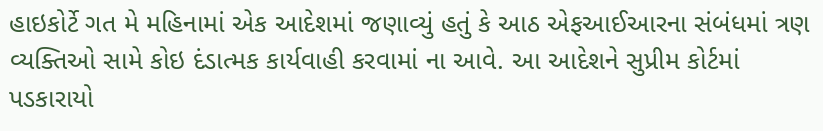હાઇકોર્ટે ગત મે મહિનામાં એક આદેશમાં જણાવ્યું હતું કે આઠ એફઆઈઆરના સંબંધમાં ત્રણ વ્યક્તિઓ સામે કોઇ દંડાત્મક કાર્યવાહી કરવામાં ના આવે. આ આદેશને સુપ્રીમ કોર્ટમાં પડકારાયો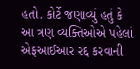હતો. કોર્ટે જણાવ્યું હતું કે આ ત્રણ વ્યક્તિઓએ પહેલાં એફઆઈઆર રદ્દ કરવાની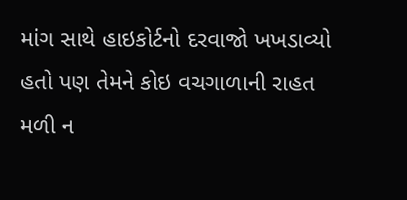માંગ સાથે હાઇકોર્ટનો દરવાજો ખખડાવ્યો હતો પણ તેમને કોઇ વચગાળાની રાહત મળી ન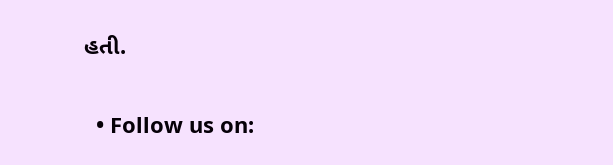હતી.


  • Follow us on: